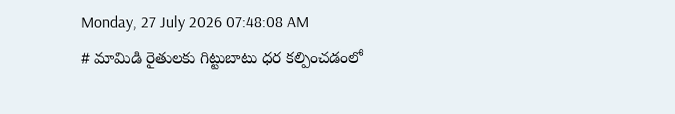Monday, 27 July 2026 07:48:08 AM
# మామిడి రైతులకు గిట్టుబాటు ధర కల్పించడంలో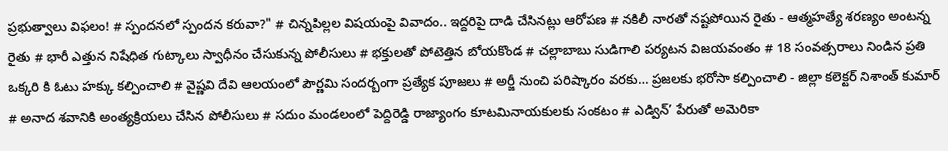ప్రభుత్వాలు విఫలం! # స్పందనలో స్పందన కరువా?" # చిన్నపిల్లల విషయంపై వివాదం.. ఇద్దరిపై దాడి చేసినట్లు ఆరోపణ # నకిలీ నారతో నష్టపోయిన రైతు - ఆత్మహత్యే శరణ్యం అంటన్న రైతు # భారీ ఎత్తున నిషేధిత గుట్కాలు స్వాధీనం చేసుకున్న పోలీసులు # భక్తులతో పోటెత్తిన బోయకొండ # చల్లాబాబు సుడిగాలి పర్యటన విజయవంతం # 18 సంవత్సరాలు నిండిన ప్రతి ఒక్కరి కి ఓటు హక్కు కల్పించాలి # వైష్ణవి దేవి ఆలయంలో పౌర్ణమి సందర్బంగా ప్రత్యేక పూజలు # అర్జీ నుంచి పరిష్కారం వరకు… ప్రజలకు భరోసా కల్పించాలి - జిల్లా కలెక్టర్ నిశాంత్ కుమార్ # అనాద శవానికి అంత్యక్రియలు చేసిన పోలీసులు # సదుం మండలంలో పెద్దిరెడ్డి రాజ్యాంగం కూటమినాయకులకు సంకటం # ఎడ్విన్’ పేరుతో అమెరికా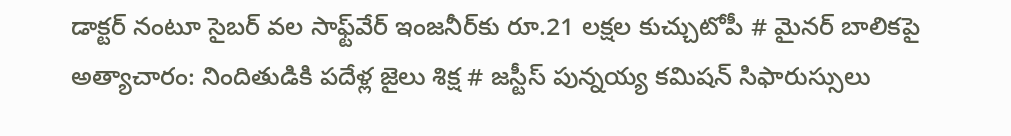డాక్టర్ నంటూ సైబర్ వల సాఫ్ట్‌వేర్ ఇంజనీర్‌కు రూ.21 లక్షల కుచ్చుటోపీ # మైనర్ బాలికపై అత్యాచారం: నిందితుడికి పదేళ్ల జైలు శిక్ష # జస్టీస్ పున్నయ్య కమిషన్ సిఫారుస్సులు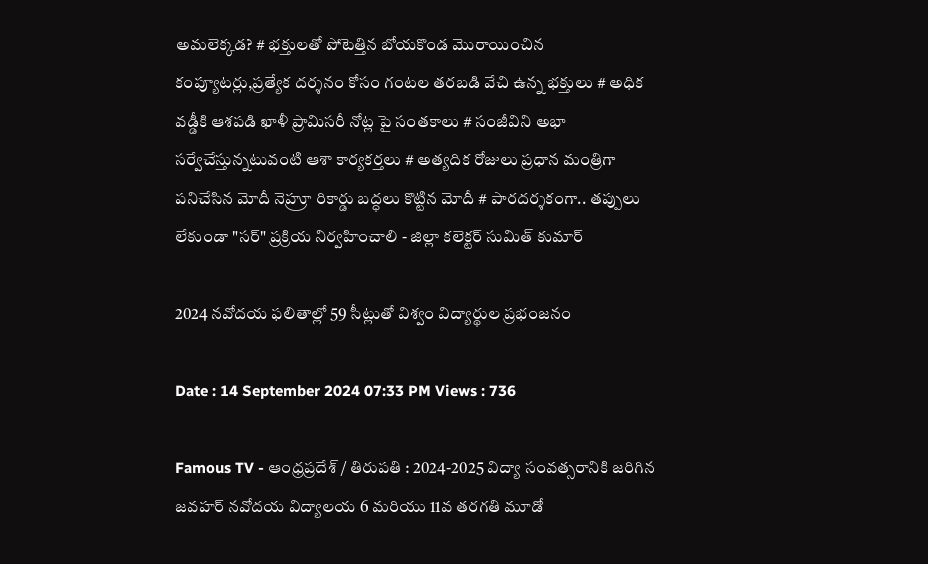అమలెక్కడ? # భక్తులతో పోటెత్తిన బోయకొండ మొరాయించిన కంప్యూటర్లు,ప్రత్యేక దర్శనం కోసం గంటల తరబడి వేచి ఉన్న భక్తులు # అధిక వడ్డీకి ఆశపడి ఖాళీ ప్రామిసరీ నోట్ల పై సంతకాలు # సంజీవిని అభా సర్వేచేస్తున్నటువంటి ఆశా కార్యకర్తలు # అత్యదిక రోజులు ప్రధాన మంత్రిగా పనిచేసిన మోదీ నెహ్రూ రికార్డు బద్ధలు కొట్టిన మోదీ # పారదర్శకంగా.. తప్పులు లేకుండా "సర్" ప్రక్రియ నిర్వహించాలి - జిల్లా కలెక్టర్ సుమిత్ కుమార్

2024 నవోదయ ఫలితాల్లో 59 సీట్లుతో విశ్వం విద్యార్థుల ప్రభంజనం

Date : 14 September 2024 07:33 PM Views : 736

Famous TV - ఆంధ్రప్రదేశ్ / తిరుపతి : 2024-2025 విద్యా సంవత్సరానికి జరిగిన జవహర్ నవోదయ విద్యాలయ 6 మరియు 11వ తరగతి మూడో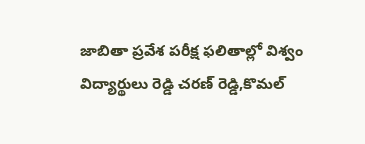జాబితా ప్రవేశ పరీక్ష ఫలితాల్లో విశ్వం విద్యార్థులు రెడ్డి చరణ్ రెడ్డి,కొమల్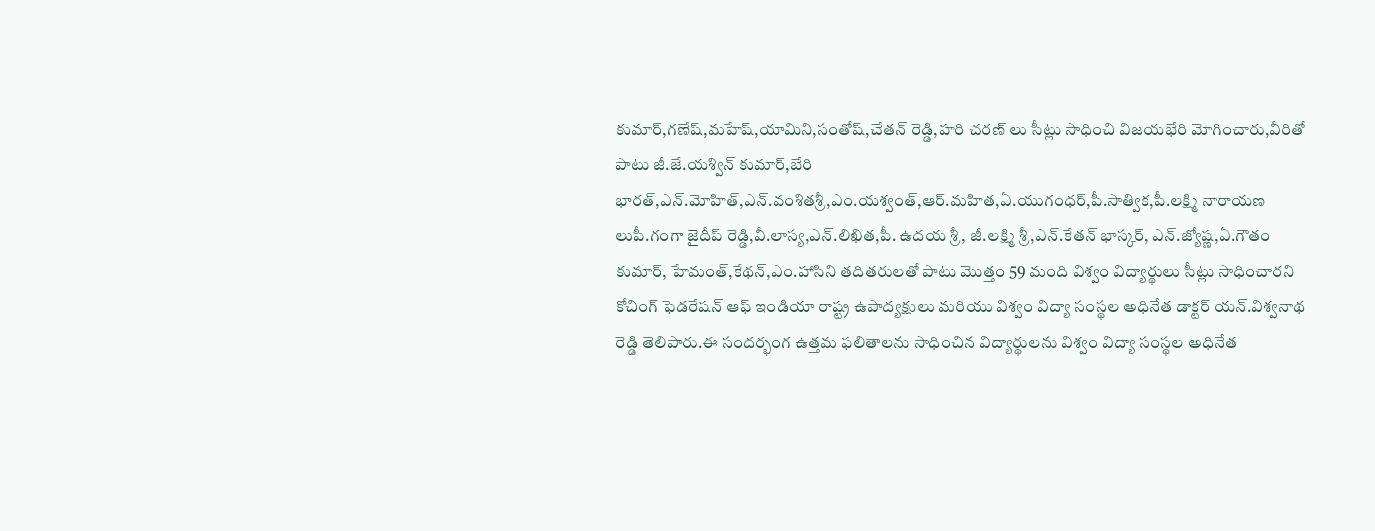కుమార్,గణేష్,మహేష్,యామిని,సంతోష్,చేతన్ రెడ్డి,హరి చరణ్ లు సీట్లు సాధించి విజయభేరి మోగించారు,వీరితో పాటు జీ.జే.యశ్విన్ కుమార్,బేరి భారత్,ఎన్.మోహిత్,ఎన్.వంశితశ్రీ,ఎం.యశ్వంత్,ఆర్.మహిత,ఏ.యుగంధర్,పీ.సాత్విక,పీ.లక్ష్మి నారాయణ లుపీ.గంగా జైదీప్ రెడ్డి,వీ.లాస్య,ఎన్.లిఖిత,పీ. ఉదయ శ్రీ, జీ.లక్ష్మి శ్రీ,ఎన్.కేతన్ భాస్కర్, ఎన్.జ్యోష్ణ,ఏ.గౌతం కుమార్, హేమంత్,కేథన్,ఎం.హాసిని తదితరులతో పాటు మొత్తం 59 మంది విశ్వం విద్యార్థులు సీట్లు సాధించారని కోచింగ్ ఫెడరేషన్ ఆఫ్ ఇండియా రాష్ట్ర ఉపాద్యక్షులు మరియు విశ్వం విద్యా సంస్థల అధినేత డాక్టర్ యన్.విశ్వనాథ రెడ్డి తెలిపారు.ఈ సందర్భంగ ఉత్తమ ఫలితాలను సాధించిన విద్యార్థులను విశ్వం విద్యా సంస్థల అధినేత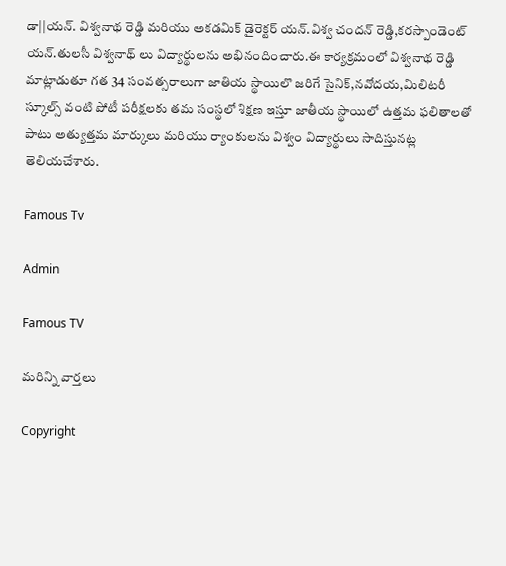డా||యన్. విశ్వనాథ రెడ్డి మరియు అకడమిక్ డైరెక్టర్ యన్.విశ్వ చందన్ రెడ్డి,కరస్పాండెంట్ యన్.తులసీ విశ్వనాథ్ లు విద్యార్థులను అభినందించారు.ఈ కార్యక్రమంలో విశ్వనాథ రెడ్డి మాట్లాడుతూ గత 34 సంవత్సరాలుగా జాతియ స్థాయిలొ జరిగే సైనిక్,నవోదయ,మిలిటరీ స్కూల్స్ వంటి పోటీ పరీక్షలకు తమ సంస్థలో శిక్షణ ఇస్తూ జాతీయ స్థాయిలో ఉత్తమ ఫలితాలతో పాటు అత్యుత్తమ మార్కులు మరియు ర్యాంకులను విశ్వం విద్యార్థులు సాదిస్తునట్ల తెలియచేశారు.

Famous Tv

Admin

Famous TV

మరిన్ని వార్తలు

Copyright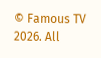© Famous TV 2026. All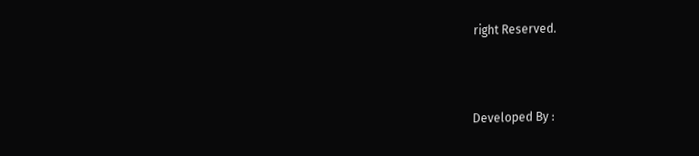right Reserved.



Developed By :